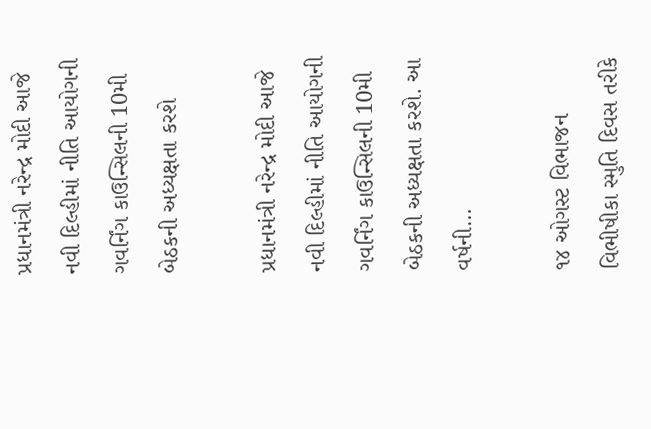પ્રધાનમંત્રી નરેન્દ્ર મોદી આજે નવી દિલ્હીમાં નીતિ આયોગની ગવર્નિંગ કાઉન્સિલની 10મી બેઠકની અધ્યક્ષતા કરશે

પ્રધાનમંત્રી નરેન્દ્ર મોદી આજે નવી દિલ્હીમાં નીતિ આયોગની ગવર્નિંગ કાઉન્સિલની 10મી બેઠકની અધ્યક્ષતા કરશે. આ વર્ષની…

૧૪ ઓગસ્ટ વિભાજન વિભીષીકા સ્મુતિ દિવસ તરીકે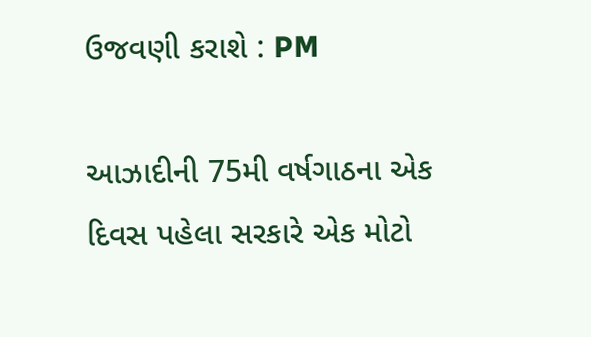ઉજવણી કરાશે : PM

આઝાદીની 75મી વર્ષગાઠના એક દિવસ પહેલા સરકારે એક મોટો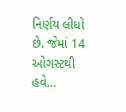નિર્ણય લીધો છે. જેમાં 14 ઓગસ્ટથી હવે…